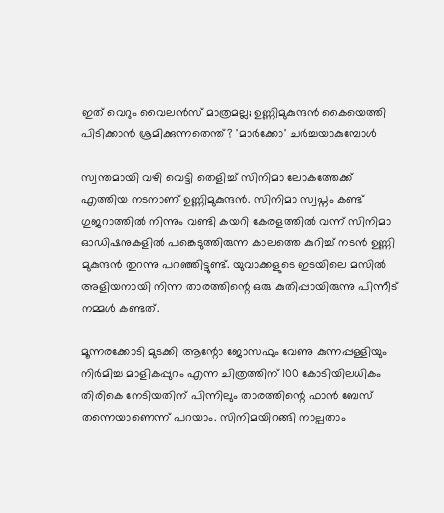ഇത് വെറും വൈലന്‍സ് മാത്രമല്ല; ഉണ്ണിമുകുന്ദന്‍ കൈയെത്തി പിടിക്കാന്‍ ശ്രമിക്കുന്നതെന്ത്? 'മാര്‍ക്കോ' ചര്‍ച്ചയാകുമ്പോള്‍

സ്വന്തമായി വഴി വെട്ടി തെളിച്ച് സിനിമാ ലോകത്തേക്ക് എത്തിയ നടനാണ് ഉണ്ണിമുകുന്ദന്‍. സിനിമാ സ്വപ്നം കണ്ട് ഗുജറാത്തില്‍ നിന്നും വണ്ടി കയറി കേരളത്തില്‍ വന്ന് സിനിമാ ഓഡിഷനുകളില്‍ പങ്കെടുത്തിരുന്ന കാലത്തെ കുറിച്ച് നടന്‍ ഉണ്ണി മുകുന്ദന്‍ തുറന്നു പറഞ്ഞിട്ടുണ്ട്. യുവാക്കളുടെ ഇടയിലെ മസില്‍ അളിയനായി നിന്ന താരത്തിന്റെ ഒരു കുതിപ്പായിരുന്നു പിന്നീട് നമ്മള്‍ കണ്ടത്.

മൂന്നരക്കോടി മുടക്കി ആന്റോ ജോസഫും വേണു കുന്നപ്പള്ളിയും നിര്‍മിച്ച മാളികപ്പുറം എന്ന ചിത്രത്തിന് 100 കോടിയിലധികം തിരികെ നേടിയതിന് പിന്നിലും താരത്തിന്റെ ഫാന്‍ ബേസ് തന്നെയാണെന്ന് പറയാം. സിനിമയിറങ്ങി നാല്പതാം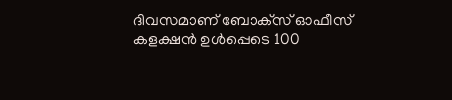ദിവസമാണ് ബോക്‌സ് ഓഫീസ് കളക്ഷന്‍ ഉള്‍പ്പെടെ 100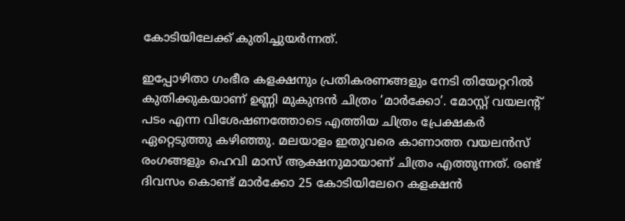കോടിയിലേക്ക് കുതിച്ചുയര്‍ന്നത്.

ഇപ്പോഴിതാ ഗംഭീര കളക്ഷനും പ്രതികരണങ്ങളും നേടി തിയേറ്ററില്‍ കുതിക്കുകയാണ് ഉണ്ണി മുകുന്ദന്‍ ചിത്രം ‘മാര്‍ക്കോ’. മോസ്റ്റ് വയലന്റ് പടം എന്ന വിശേഷണത്തോടെ എത്തിയ ചിത്രം പ്രേക്ഷകര്‍ ഏറ്റെടുത്തു കഴിഞ്ഞു. മലയാളം ഇതുവരെ കാണാത്ത വയലന്‍സ് രംഗങ്ങളും ഹെവി മാസ് ആക്ഷനുമായാണ് ചിത്രം എത്തുന്നത്. രണ്ട് ദിവസം കൊണ്ട് മാര്‍ക്കോ 25 കോടിയിലേറെ കളക്ഷന്‍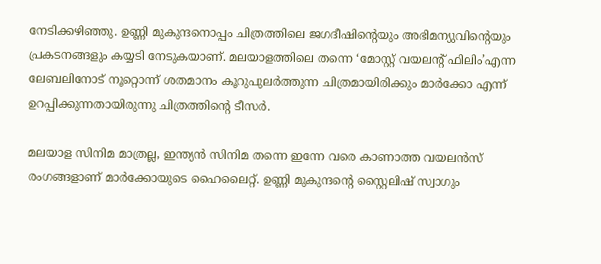നേടിക്കഴിഞ്ഞു. ഉണ്ണി മുകുന്ദനൊപ്പം ചിത്രത്തിലെ ജഗദീഷിന്റെയും അഭിമന്യുവിന്റെയും പ്രകടനങ്ങളും കയ്യടി നേടുകയാണ്. മലയാളത്തിലെ തന്നെ ‘മോസ്റ്റ് വയലന്റ് ഫിലിം’എന്ന ലേബലിനോട് നൂറ്റൊന്ന് ശതമാനം കൂറുപുലര്‍ത്തുന്ന ചിത്രമായിരിക്കും മാര്‍ക്കോ എന്ന് ഉറപ്പിക്കുന്നതായിരുന്നു ചിത്രത്തിന്റെ ടീസര്‍.

മലയാള സിനിമ മാത്രല്ല, ഇന്ത്യന്‍ സിനിമ തന്നെ ഇന്നേ വരെ കാണാത്ത വയലന്‍സ് രംഗങ്ങളാണ് മാര്‍ക്കോയുടെ ഹൈലൈറ്റ്. ഉണ്ണി മുകുന്ദന്റെ സ്റ്റൈലിഷ് സ്വാഗും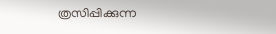ത്രസിപ്പിക്കുന്ന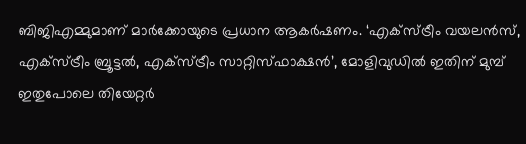ബിജിഎമ്മുമാണ് മാര്‍ക്കോയുടെ പ്രധാന ആകര്‍ഷണം. ‘എക്സ്ട്രീം വയലന്‍സ്, എക്സ്ട്രീം ബ്രൂട്ടല്‍, എക്സ്ട്രീം സാറ്റിസ്ഫാക്ഷന്‍’, മോളിവുഡില്‍ ഇതിന് മുമ്പ് ഇതുപോലെ തിയേറ്റര്‍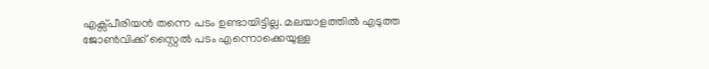എക്സ്പീരിയന്‍ തന്നെ പടം ഉണ്ടായിട്ടില്ല. മലയാളത്തില്‍ എടുത്ത ജോണ്‍വിക്ക് സ്റ്റൈല്‍ പടം എന്നൊക്കെയുള്ള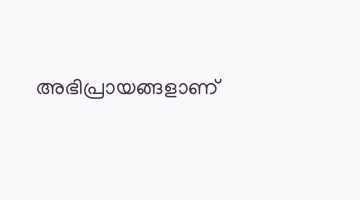അഭിപ്രായങ്ങളാണ്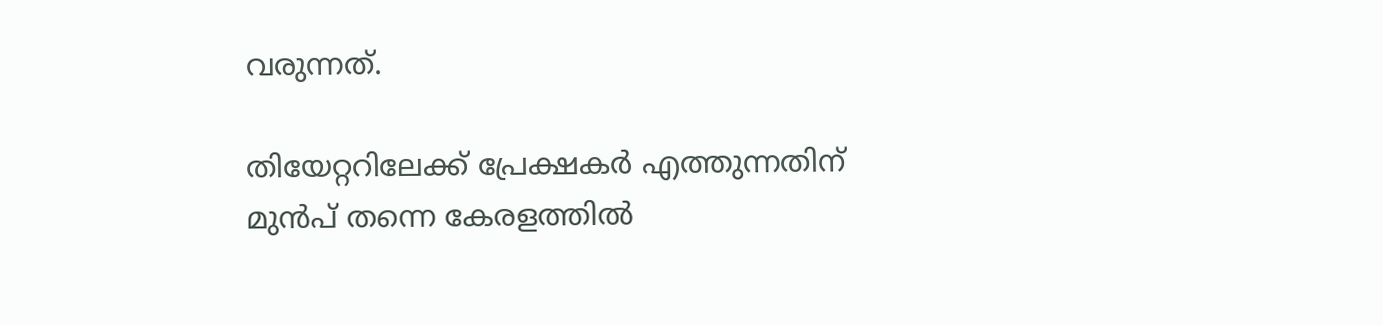വരുന്നത്.

തിയേറ്ററിലേക്ക് പ്രേക്ഷകര്‍ എത്തുന്നതിന് മുന്‍പ് തന്നെ കേരളത്തില്‍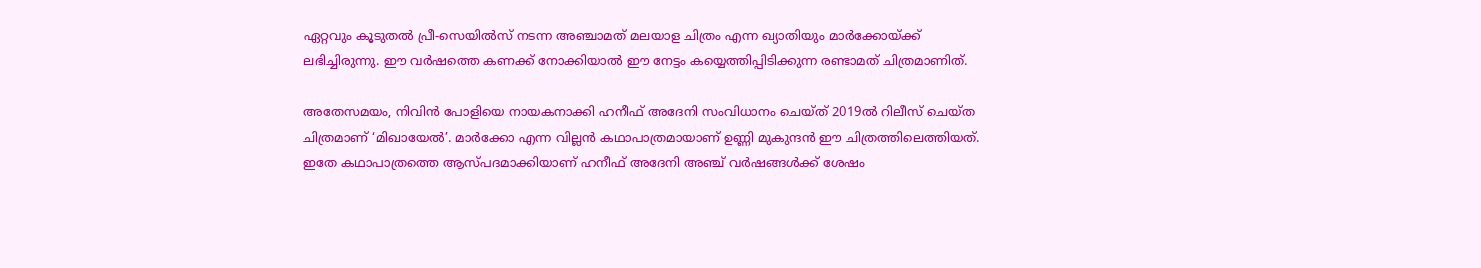ഏറ്റവും കൂടുതല്‍ പ്രീ-സെയില്‍സ് നടന്ന അഞ്ചാമത് മലയാള ചിത്രം എന്ന ഖ്യാതിയും മാര്‍ക്കോയ്ക്ക് ലഭിച്ചിരുന്നു. ഈ വര്‍ഷത്തെ കണക്ക് നോക്കിയാല്‍ ഈ നേട്ടം കയ്യെത്തിപ്പിടിക്കുന്ന രണ്ടാമത് ചിത്രമാണിത്.

അതേസമയം, നിവിന്‍ പോളിയെ നായകനാക്കി ഹനീഫ് അദേനി സംവിധാനം ചെയ്ത് 2019ല്‍ റിലീസ് ചെയ്ത ചിത്രമാണ് ‘മിഖായേല്‍’. മാര്‍ക്കോ എന്ന വില്ലന്‍ കഥാപാത്രമായാണ് ഉണ്ണി മുകുന്ദന്‍ ഈ ചിത്രത്തിലെത്തിയത്. ഇതേ കഥാപാത്രത്തെ ആസ്പദമാക്കിയാണ് ഹനീഫ് അദേനി അഞ്ച് വര്‍ഷങ്ങള്‍ക്ക് ശേഷം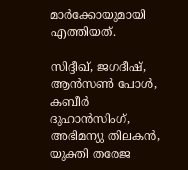മാര്‍ക്കോയുമായി എത്തിയത്.

സിദ്ദീഖ്, ജഗദീഷ്, ആന്‍സണ്‍ പോള്‍, കബീര്‍ ദുഹാന്‍സിംഗ്, അഭിമന്യു തിലകന്‍, യുക്തി തരേജ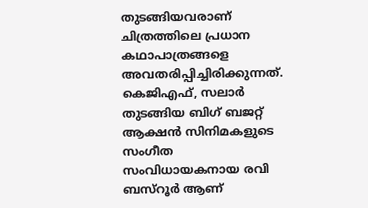തുടങ്ങിയവരാണ് ചിത്രത്തിലെ പ്രധാന കഥാപാത്രങ്ങളെ അവതരിപ്പിച്ചിരിക്കുന്നത്. കെജിഎഫ്, സലാര്‍ തുടങ്ങിയ ബിഗ് ബജറ്റ് ആക്ഷന്‍ സിനിമകളുടെ സംഗീത സംവിധായകനായ രവി ബസ്റൂര്‍ ആണ്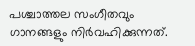പശ്ചാത്തല സംഗീതവും ഗാനങ്ങളും നിര്‍വഹിക്കുന്നത്.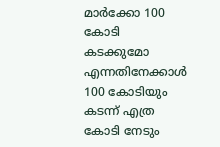മാര്‍ക്കോ 100 കോടി കടക്കുമോ എന്നതിനേക്കാള്‍ 100 കോടിയും കടന്ന് എത്ര കോടി നേടും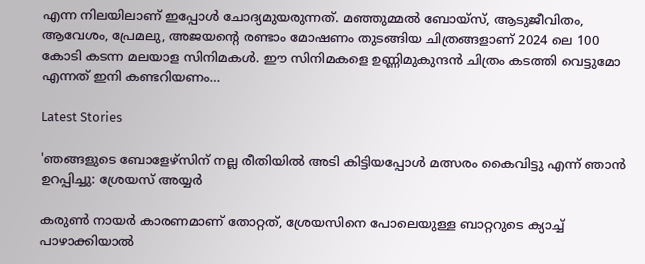എന്ന നിലയിലാണ് ഇപ്പോള്‍ ചോദ്യമുയരുന്നത്. മഞ്ഞുമ്മല്‍ ബോയ്‌സ്, ആടുജീവിതം, ആവേശം, പ്രേമലു, അജയന്റെ രണ്ടാം മോഷണം തുടങ്ങിയ ചിത്രങ്ങളാണ് 2024 ലെ 100 കോടി കടന്ന മലയാള സിനിമകള്‍. ഈ സിനിമകളെ ഉണ്ണിമുകുന്ദന്‍ ചിത്രം കടത്തി വെട്ടുമോ എന്നത് ഇനി കണ്ടറിയണം…

Latest Stories

'ഞങ്ങളുടെ ബോളേഴ്സിന് നല്ല രീതിയിൽ അടി കിട്ടിയപ്പോൾ മത്സരം കൈവിട്ടു എന്ന് ഞാൻ ഉറപ്പിച്ചു: ശ്രേയസ് അയ്യർ

കരുൺ നായർ കാരണമാണ് തോറ്റത്, ശ്രേയസിനെ പോലെയുള്ള ബാറ്ററുടെ ക്യാച്ച് പാഴാക്കിയാൽ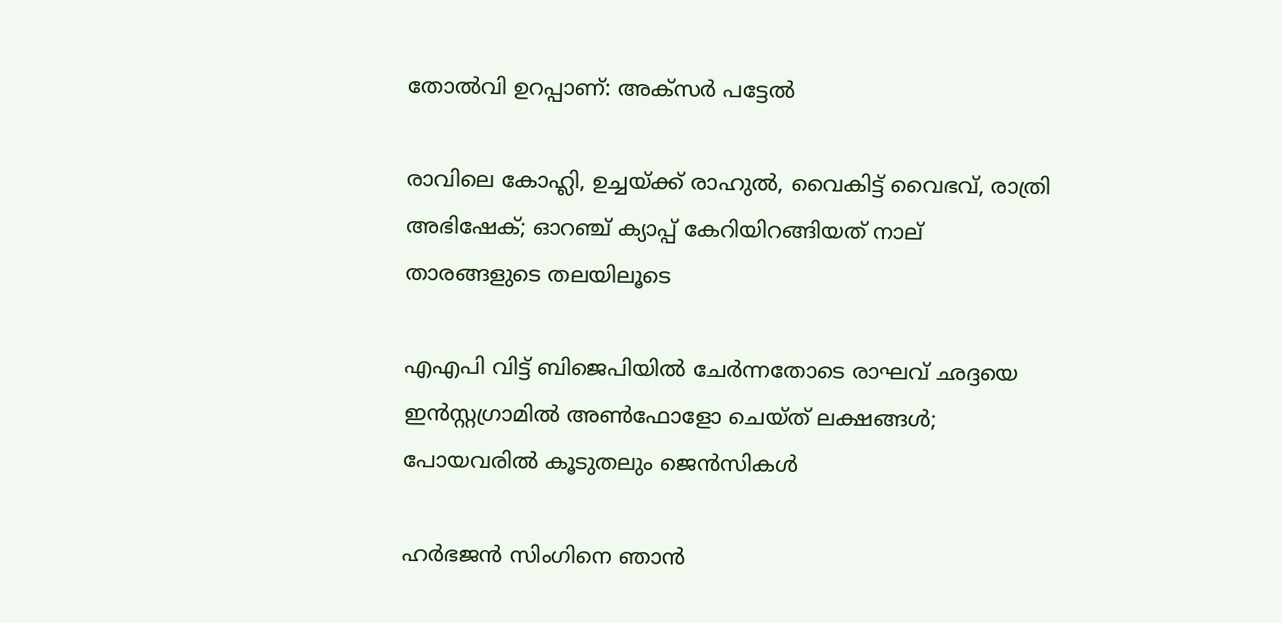തോൽവി ഉറപ്പാണ്: അക്‌സർ പട്ടേൽ

രാവിലെ കോഹ്ലി, ഉച്ചയ്ക്ക് രാഹുൽ, വൈകിട്ട് വൈഭവ്, രാത്രി അഭിഷേക്; ഓറഞ്ച് ക്യാപ്പ് കേറിയിറങ്ങിയത് നാല് താരങ്ങളുടെ തലയിലൂടെ

എഎപി വിട്ട് ബിജെപിയിൽ ചേർന്നതോടെ രാഘവ് ഛദ്ദയെ ഇൻസ്റ്റഗ്രാമിൽ അൺഫോളോ ചെയ്ത് ലക്ഷങ്ങൾ; പോയവരിൽ കൂടുതലും ജെന്‍സികൾ

ഹർഭജൻ സിംഗിനെ ഞാൻ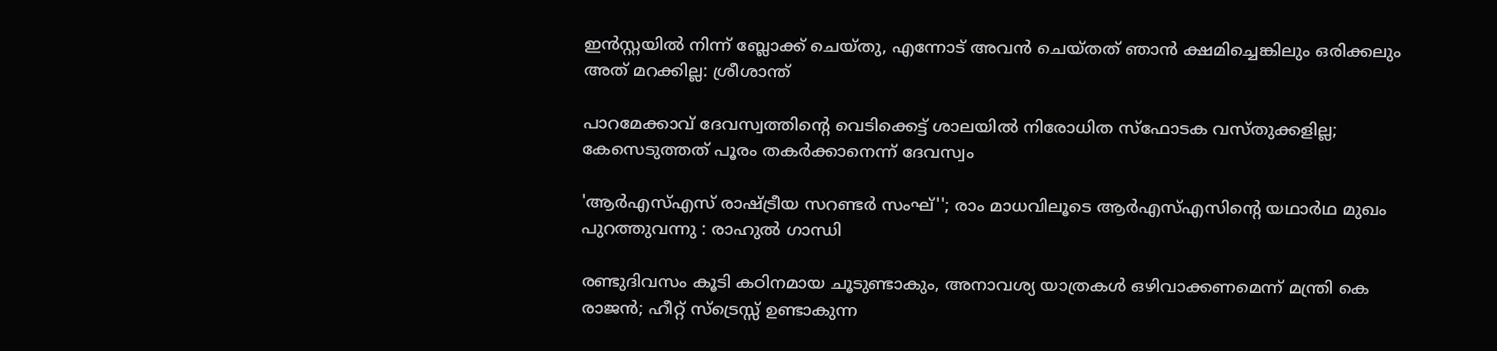ഇൻസ്റ്റയിൽ നിന്ന് ബ്ലോക്ക് ചെയ്തു, എന്നോട് അവൻ ചെയ്തത് ഞാൻ ക്ഷമിച്ചെങ്കിലും ഒരിക്കലും അത് മറക്കില്ല: ശ്രീശാന്ത്

പാറമേക്കാവ് ദേവസ്വത്തിന്റെ വെടിക്കെട്ട് ശാലയിൽ നിരോധിത സ്ഫോടക വസ്തുക്കളില്ല; കേസെടുത്തത് പൂരം തകർക്കാനെന്ന് ദേവസ്വം

'ആർഎസ്എസ് രാഷ്ട്രീയ സറണ്ടർ സംഘ്''; രാം മാധവിലൂടെ ആർഎസ്എസിന്റെ യഥാർഥ മുഖം പുറത്തുവന്നു : രാഹുൽ ഗാന്ധി

രണ്ടുദിവസം കൂടി കഠിനമായ ചൂടുണ്ടാകും, അനാവശ്യ യാത്രകള്‍ ഒഴിവാക്കണമെന്ന് മന്ത്രി കെ രാജന്‍; ഹീറ്റ് സ്‌ട്രെസ്സ് ഉണ്ടാകുന്ന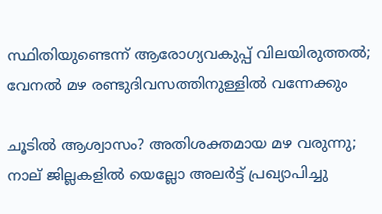സ്ഥിതിയുണ്ടെന്ന് ആരോഗ്യവകുപ്പ് വിലയിരുത്തല്‍; വേനല്‍ മഴ രണ്ടുദിവസത്തിനുള്ളില്‍ വന്നേക്കും

ചൂടിൽ ആശ്വാസം? അതിശക്തമായ മഴ വരുന്നു; നാല് ജില്ലകളിൽ യെല്ലോ അലർട്ട് പ്രഖ്യാപിച്ചു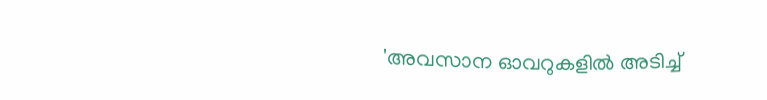'അവസാന ഓവറുകളിൽ അടിച്ച്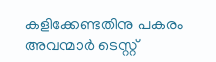കളിക്കേണ്ടതിനു പകരം അവന്മാർ ടെസ്റ്റ്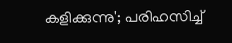കളിക്കുന്നു'; പരിഹസിച്ച്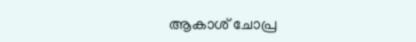ആകാശ് ചോപ്ര